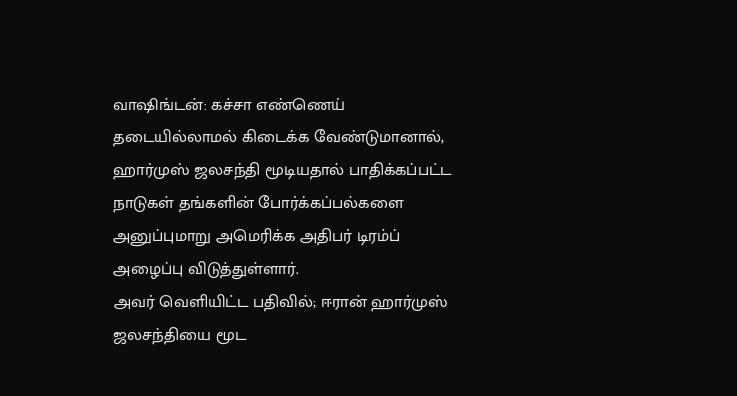வாஷிங்டன்: கச்சா எண்ணெய் தடையில்லாமல் கிடைக்க வேண்டுமானால், ஹார்முஸ் ஜலசந்தி மூடியதால் பாதிக்கப்பட்ட நாடுகள் தங்களின் போர்க்கப்பல்களை அனுப்புமாறு அமெரிக்க அதிபர் டிரம்ப் அழைப்பு விடுத்துள்ளார்.
அவர் வெளியிட்ட பதிவில்; ஈரான் ஹார்முஸ் ஜலசந்தியை மூட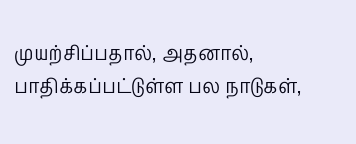முயற்சிப்பதால், அதனால், பாதிக்கப்பட்டுள்ள பல நாடுகள்,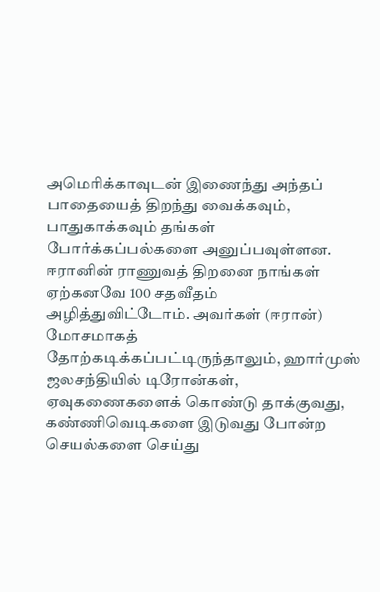அமெரிக்காவுடன் இணைந்து அந்தப் பாதையைத் திறந்து வைக்கவும், பாதுகாக்கவும் தங்கள் போர்க்கப்பல்களை அனுப்பவுள்ளன. ஈரானின் ராணுவத் திறனை நாங்கள் ஏற்கனவே 100 சதவீதம் அழித்துவிட்டோம். அவர்கள் (ஈரான்) மோசமாகத் தோற்கடிக்கப்பட்டிருந்தாலும், ஹார்முஸ் ஜலசந்தியில் டிரோன்கள், ஏவுகணைகளைக் கொண்டு தாக்குவது, கண்ணிவெடிகளை இடுவது போன்ற செயல்களை செய்து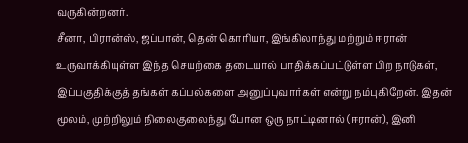வருகின்றனர்.
சீனா, பிரான்ஸ், ஜப்பான், தென் கொரியா, இங்கிலாந்து மற்றும் ஈரான் உருவாக்கியுள்ள இந்த செயற்கை தடையால் பாதிக்கப்பட்டுள்ள பிற நாடுகள், இப்பகுதிக்குத் தங்கள் கப்பல்களை அனுப்புவார்கள் என்று நம்புகிறேன். இதன் மூலம், முற்றிலும் நிலைகுலைந்து போன ஒரு நாட்டினால் (ஈரான்), இனி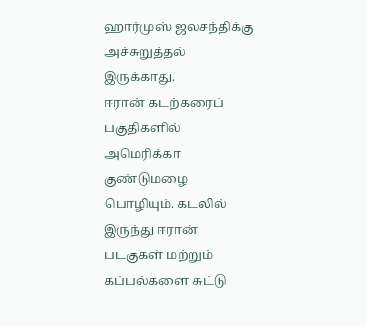ஹார்முஸ் ஜலசந்திக்கு அச்சுறுத்தல் இருக்காது.
ஈரான் கடற்கரைப் பகுதிகளில் அமெரிக்கா குண்டுமழை பொழியும். கடலில் இருந்து ஈரான் படகுகள் மற்றும் கப்பல்களை சுட்டு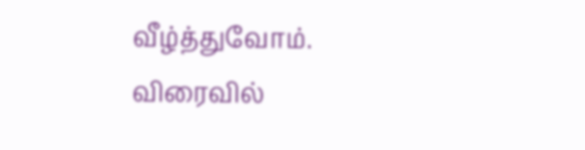வீழ்த்துவோம். விரைவில்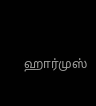ஹார்முஸ்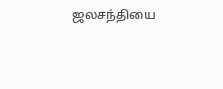ஜலசந்தியை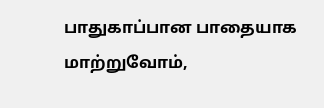பாதுகாப்பான பாதையாக மாற்றுவோம்,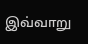இவ்வாறு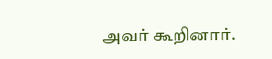அவர் கூறினார்.